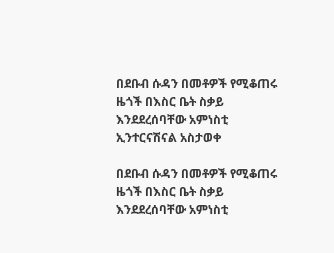በደቡብ ሱዳን በመቶዎች የሚቆጠሩ ዜጎች በእስር ቤት ስቃይ እንደደረሰባቸው አምነስቲ ኢንተርናሽናል አስታወቀ

በደቡብ ሱዳን በመቶዎች የሚቆጠሩ ዜጎች በእስር ቤት ስቃይ እንደደረሰባቸው አምነስቲ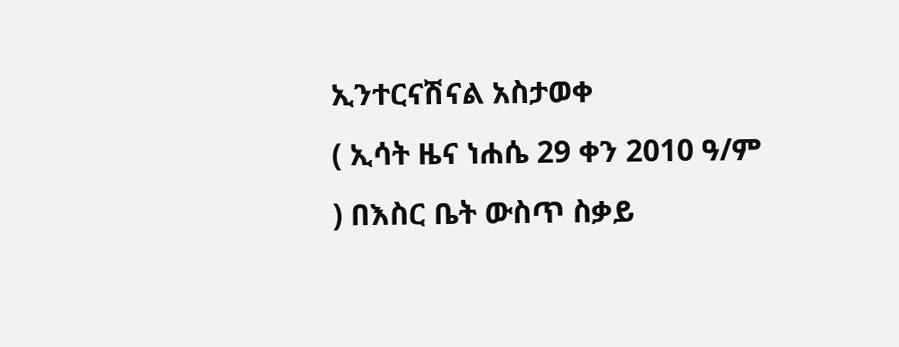ኢንተርናሽናል አስታወቀ
( ኢሳት ዜና ነሐሴ 29 ቀን 2010 ዓ/ም ) በእስር ቤት ውስጥ ስቃይ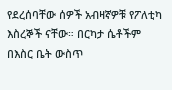የደረሰባቸው ሰዎች አብዛኛዎቹ የፖለቲካ እስረኞች ናቸው። በርካታ ሴቶችም በእስር ቤት ውስጥ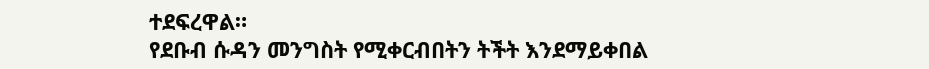ተደፍረዋል።
የደቡብ ሱዳን መንግስት የሚቀርብበትን ትችት እንደማይቀበል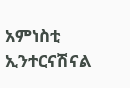አምነስቲ ኢንተርናሽናል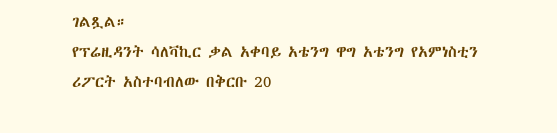ገልጿል።
የፕሬዚዳንት ሳለቫኪር ቃል አቀባይ አቴንግ ዋግ አቴንግ የአምነስቲን ሪፖርት አስተባብለው በቅርቡ 20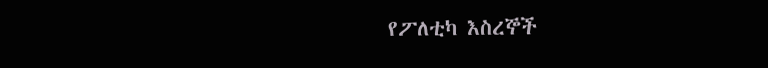የፖለቲካ እስረኞች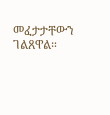መፈታታቸውን ገልጸዋል።